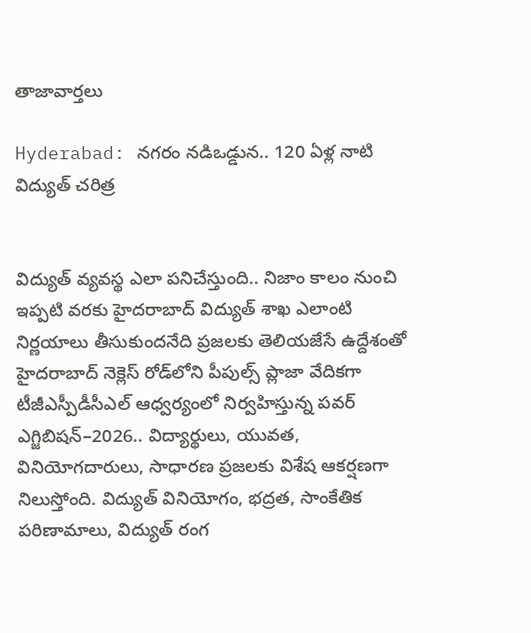తాజావార్తలు

Hyderabad: నగరం నడిఒడ్డున.. 120 ఏళ్ల నాటి విద్యుత్ చరిత్ర


విద్యుత్ వ్యవస్థ ఎలా పనిచేస్తుంది.. నిజాం కాలం నుంచి ఇప్పటి వరకు హైదరాబాద్‌ విద్యుత్‌ శాఖ ఎలాంటి నిర్ణయాలు తీసుకుందనేది ప్రజలకు తెలియజేసే ఉద్దేశంతో  హైదరాబాద్ నెక్లెస్ రోడ్‌లోని పీపుల్స్ ప్లాజా వేదికగా టీజీఎస్పీడీసీఎల్ ఆధ్వర్యంలో నిర్వహిస్తున్న పవర్ ఎగ్జిబిషన్–2026.. విద్యార్థులు, యువత, వినియోగదారులు, సాధారణ ప్రజలకు విశేష ఆకర్షణగా నిలుస్తోంది. విద్యుత్ వినియోగం, భద్రత, సాంకేతిక పరిణామాలు, విద్యుత్ రంగ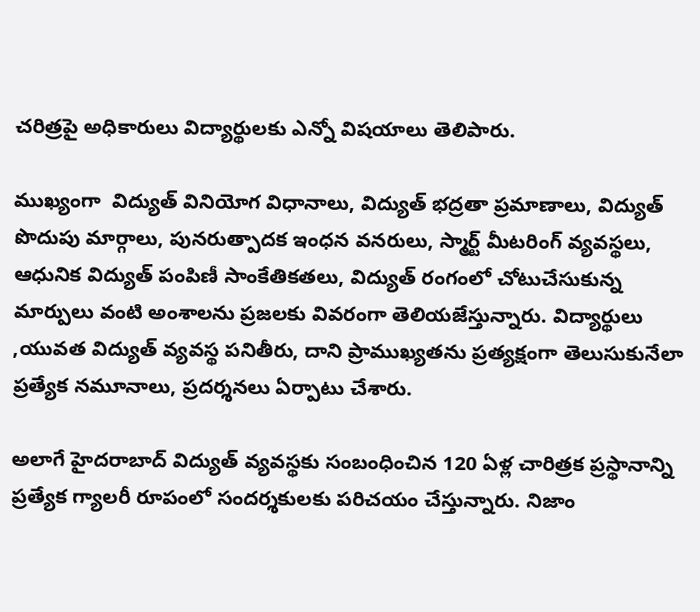చరిత్రపై అధికారులు విద్యార్థులకు ఎన్నో విషయాలు తెలిపారు.

ముఖ్యంగా  విద్యుత్ వినియోగ విధానాలు, విద్యుత్ భద్రతా ప్రమాణాలు, విద్యుత్ పొదుపు మార్గాలు, పునరుత్పాదక ఇంధన వనరులు, స్మార్ట్ మీటరింగ్ వ్యవస్థలు, ఆధునిక విద్యుత్ పంపిణీ సాంకేతికతలు, విద్యుత్ రంగంలో చోటుచేసుకున్న మార్పులు వంటి అంశాలను ప్రజలకు వివరంగా తెలియజేస్తున్నారు. విద్యార్థులు ,యువత విద్యుత్ వ్యవస్థ పనితీరు, దాని ప్రాముఖ్యతను ప్రత్యక్షంగా తెలుసుకునేలా ప్రత్యేక నమూనాలు, ప్రదర్శనలు ఏర్పాటు చేశారు.

అలాగే హైదరాబాద్ విద్యుత్ వ్యవస్థకు సంబంధించిన 120 ఏళ్ల చారిత్రక ప్రస్థానాన్ని ప్రత్యేక గ్యాలరీ రూపంలో సందర్శకులకు పరిచయం చేస్తున్నారు. నిజాం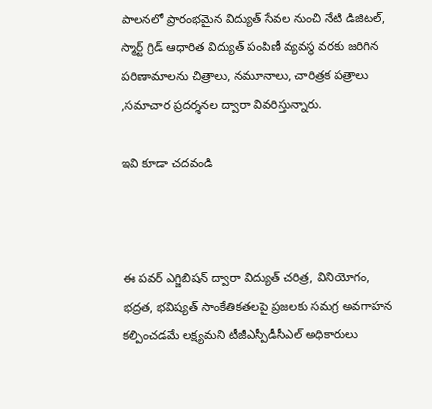పాలనలో ప్రారంభమైన విద్యుత్ సేవల నుంచి నేటి డిజిటల్, స్మార్ట్ గ్రిడ్ ఆధారిత విద్యుత్ పంపిణీ వ్యవస్థ వరకు జరిగిన పరిణామాలను చిత్రాలు, నమూనాలు, చారిత్రక పత్రాలు ,సమాచార ప్రదర్శనల ద్వారా వివరిస్తున్నారు.

ఇవి కూడా చదవండి



ఈ పవర్ ఎగ్జిబిషన్ ద్వారా విద్యుత్ చరిత్ర, వినియోగం, భద్రత, భవిష్యత్ సాంకేతికతలపై ప్రజలకు సమగ్ర అవగాహన కల్పించడమే లక్ష్యమని టీజీఎస్పీడీసీఎల్ అధికారులు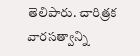తెలిపారు. చారిత్రక వారసత్వాన్ని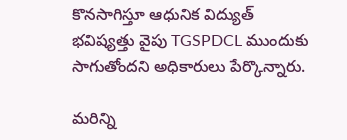కొనసాగిస్తూ ఆధునిక విద్యుత్ భవిష్యత్తు వైపు TGSPDCL ముందుకు సాగుతోందని అధికారులు పేర్కొన్నారు.

మరిన్ని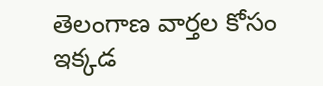తెలంగాణ వార్తల కోసం ఇక్కడ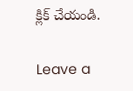క్లిక్ చేయండి.

Leave a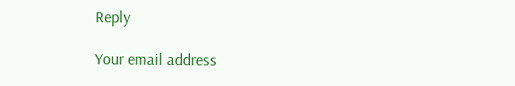Reply

Your email address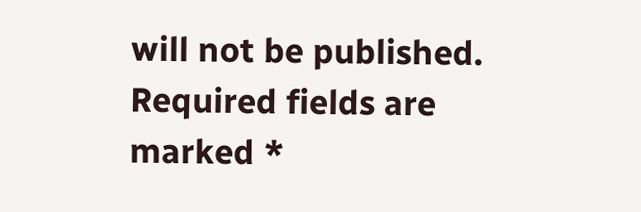will not be published. Required fields are marked *